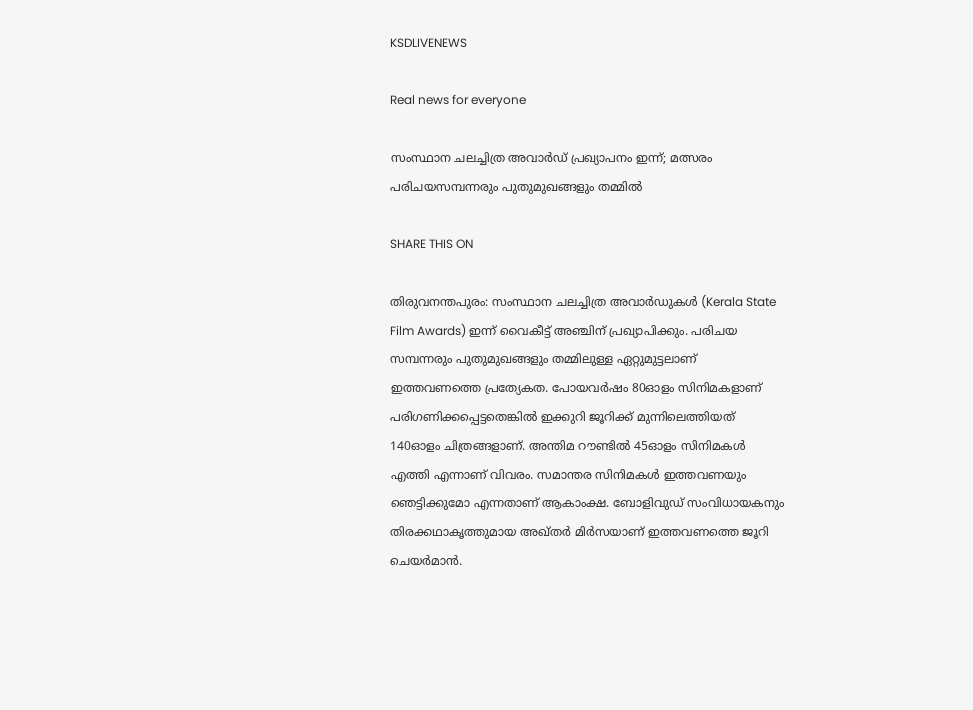KSDLIVENEWS

Real news for everyone

സംസ്ഥാന ചലച്ചിത്ര അവാര്‍ഡ് പ്രഖ്യാപനം ഇന്ന്; മത്സരം പരിചയസമ്പന്നരും പുതുമുഖങ്ങളും തമ്മില്‍

SHARE THIS ON

തിരുവനന്തപുരം: സംസ്ഥാന ചലച്ചിത്ര അവാർഡുകൾ (Kerala State Film Awards) ഇന്ന് വൈകീട്ട് അഞ്ചിന് പ്രഖ്യാപിക്കും. പരിചയ സമ്പന്നരും പുതുമുഖങ്ങളും തമ്മിലുള്ള ഏറ്റുമുട്ടലാണ് ഇത്തവണത്തെ പ്രത്യേകത. പോയവർഷം 80ഓളം സിനിമകളാണ് പരിഗണിക്കപ്പെട്ടതെങ്കിൽ ഇക്കുറി ജൂറിക്ക് മുന്നിലെത്തിയത് 140ഓളം ചിത്രങ്ങളാണ്. അന്തിമ റൗണ്ടിൽ 45ഓളം സിനിമകൾ എത്തി എന്നാണ് വിവരം. സമാന്തര സിനിമകൾ ഇത്തവണയും ഞെട്ടിക്കുമോ എന്നതാണ് ആകാംക്ഷ. ബോളിവുഡ് സംവിധായകനും തിരക്കഥാകൃത്തുമായ അഖ്തര്‍ മിര്‍സയാണ് ഇത്തവണത്തെ ജൂറി ചെയര്‍മാന്‍.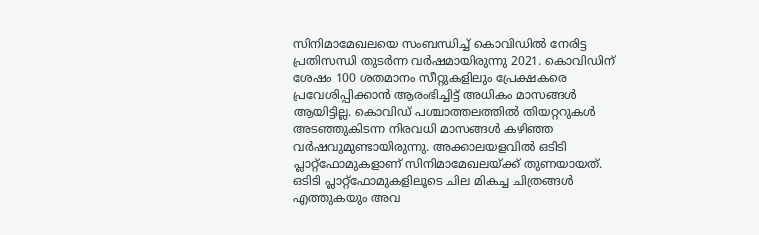സിനിമാമേഖലയെ സംബന്ധിച്ച് കൊവിഡില്‍ നേരിട്ട പ്രതിസന്ധി തുടര്‍ന്ന വര്‍ഷമായിരുന്നു 2021. കൊവിഡിന് ശേഷം 100 ശതമാനം സീറ്റുകളിലും പ്രേക്ഷകരെ പ്രവേശിപ്പിക്കാന്‍ ആരംഭിച്ചിട്ട് അധികം മാസങ്ങള്‍ ആയിട്ടില്ല. കൊവിഡ് പശ്ചാത്തലത്തില്‍ തിയറ്ററുകള്‍ അടഞ്ഞുകിടന്ന നിരവധി മാസങ്ങള്‍ കഴിഞ്ഞ വര്‍ഷവുമുണ്ടായിരുന്നു. അക്കാലയളവില്‍ ഒടിടി പ്ലാറ്റ്ഫോമുകളാണ് സിനിമാമേഖലയ്ക്ക് തുണയായത്. ഒടിടി പ്ലാറ്റ്ഫോമുകളിലൂടെ ചില മികച്ച ചിത്രങ്ങള്‍ എത്തുകയും അവ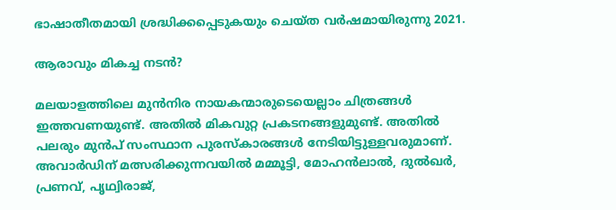ഭാഷാതീതമായി ശ്രദ്ധിക്കപ്പെടുകയും ചെയ്‍ത വര്‍ഷമായിരുന്നു 2021.

ആരാവും മികച്ച നടന്‍?

മലയാളത്തിലെ മുന്‍നിര നായകന്മാരുടെയെല്ലാം ചിത്രങ്ങള്‍ ഇത്തവണയുണ്ട്. അതില്‍ മികവുറ്റ പ്രകടനങ്ങളുമുണ്ട്. അതില്‍ പലരും മുന്‍പ് സംസ്ഥാന പുരസ്‍കാരങ്ങള്‍ നേടിയിട്ടുള്ളവരുമാണ്. അവാര്‍ഡിന് മത്സരിക്കുന്നവയില്‍ മമ്മൂട്ടി, മോഹന്‍ലാല്‍, ദുല്‍ഖര്‍, പ്രണവ്, പൃഥ്വിരാജ്,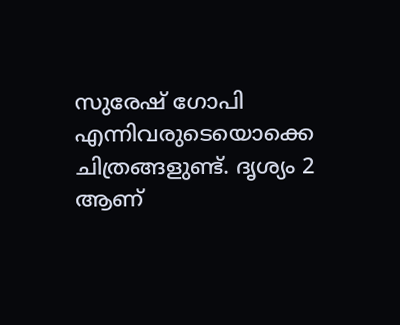സുരേഷ് ഗോപി എന്നിവരുടെയൊക്കെ ചിത്രങ്ങളുണ്ട്. ദൃശ്യം 2 ആണ്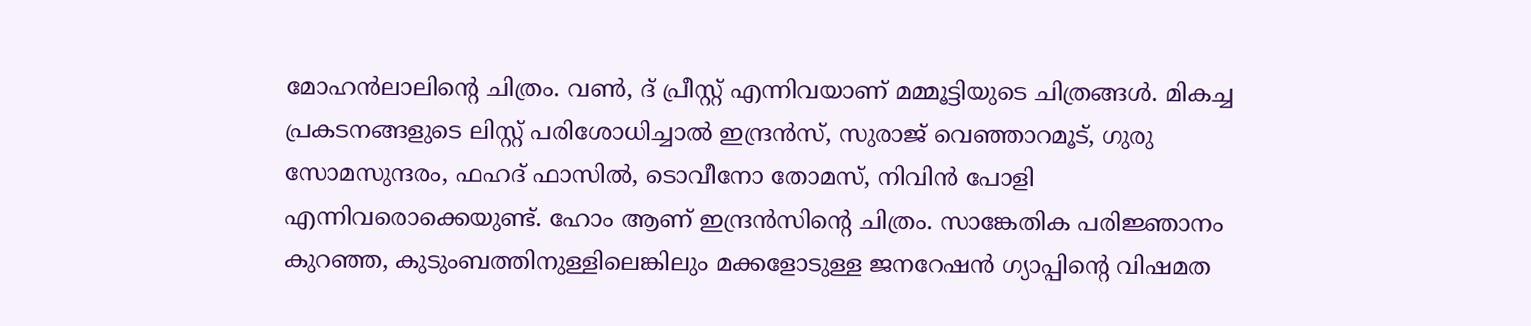മോഹന്‍ലാലിന്‍റെ ചിത്രം. വണ്‍, ദ് പ്രീസ്റ്റ് എന്നിവയാണ് മമ്മൂട്ടിയുടെ ചിത്രങ്ങള്‍. മികച്ച പ്രകടനങ്ങളുടെ ലിസ്റ്റ് പരിശോധിച്ചാല്‍ ഇന്ദ്രന്‍സ്, സുരാജ് വെഞ്ഞാറമൂട്, ഗുരു സോമസുന്ദരം, ഫഹദ് ഫാസില്‍, ടൊവീനോ തോമസ്, നിവിന്‍ പോളി എന്നിവരൊക്കെയുണ്ട്. ഹോം ആണ് ഇന്ദ്രന്‍സിന്‍റെ ചിത്രം. സാങ്കേതിക പരിജ്ഞാനം കുറഞ്ഞ, കുടുംബത്തിനുള്ളിലെങ്കിലും മക്കളോടുള്ള ജനറേഷന്‍ ഗ്യാപ്പിന്‍റെ വിഷമത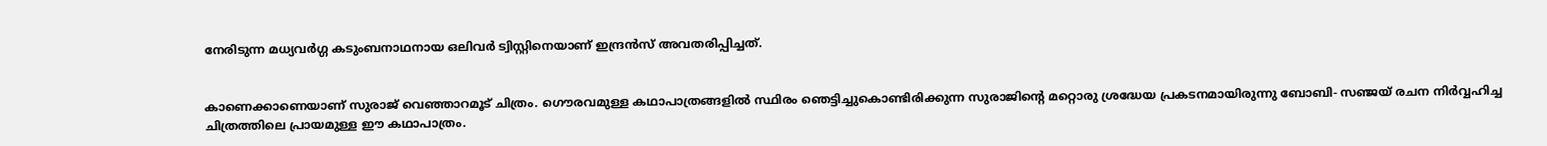നേരിടുന്ന മധ്യവര്‍ഗ്ഗ കടുംബനാഥനായ ഒലിവര്‍ ട്വിസ്റ്റിനെയാണ് ഇന്ദ്രന്‍സ് അവതരിപ്പിച്ചത്.


കാണെക്കാണെയാണ് സുരാജ് വെഞ്ഞാറമൂട് ചിത്രം. ഗൌരവമുള്ള കഥാപാത്രങ്ങളില്‍ സ്ഥിരം ഞെട്ടിച്ചുകൊണ്ടിരിക്കുന്ന സുരാജിന്‍റെ മറ്റൊരു ശ്രദ്ധേയ പ്രകടനമായിരുന്നു ബോബി- സഞ്ജയ് രചന നിര്‍വ്വഹിച്ച ചിത്രത്തിലെ പ്രായമുള്ള ഈ കഥാപാത്രം.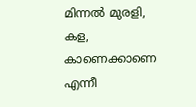മിന്നല്‍ മുരളി, കള, കാണെക്കാണെ എന്നീ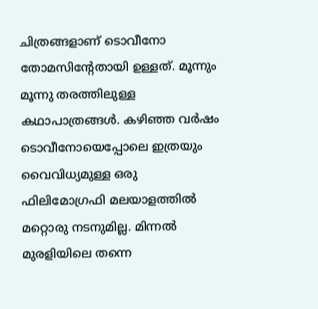ചിത്രങ്ങളാണ് ടൊവീനോ തോമസിന്റേതായി ഉള്ളത്. മൂന്നും മൂന്നു തരത്തിലുള്ള കഥാപാത്രങ്ങള്‍. കഴിഞ്ഞ വര്‍ഷം ടൊവീനോയെപ്പോലെ ഇത്രയും വൈവിധ്യമുള്ള ഒരു ഫിലിമോഗ്രഫി മലയാളത്തില്‍ മറ്റൊരു നടനുമില്ല. മിന്നല്‍ മുരളിയിലെ തന്നെ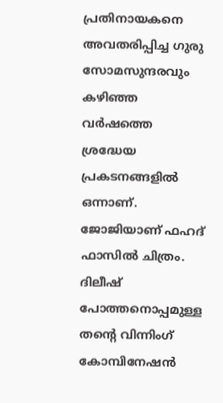പ്രതിനായകനെ അവതരിപ്പിച്ച ഗുരു സോമസുന്ദരവും കഴിഞ്ഞ വര്‍ഷത്തെ ശ്രദ്ധേയ പ്രകടനങ്ങളില്‍ ഒന്നാണ്. ജോജിയാണ് ഫഹദ് ഫാസില്‍ ചിത്രം. ദിലീഷ് പോത്തനൊപ്പമുള്ള തന്‍റെ വിന്നിംഗ് കോമ്പിനേഷന്‍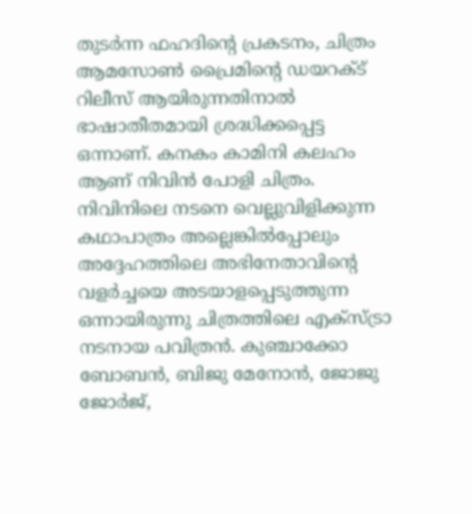തുടര്‍ന്ന ഫഹദിന്‍റെ പ്രകടനം, ചിത്രം ആമസോണ്‍ പ്രൈമിന്‍റെ ഡയറക്ട് റിലീസ് ആയിരുന്നതിനാല്‍ ഭാഷാതീതമായി ശ്രദ്ധിക്കപ്പെട്ട ഒന്നാണ്. കനകം കാമിനി കലഹം ആണ് നിവിന്‍ പോളി ചിത്രം. നിവിനിലെ നടനെ വെല്ലുവിളിക്കുന്ന കഥാപാത്രം അല്ലെങ്കില്‍പ്പോലും അദ്ദേഹത്തിലെ അഭിനേതാവിന്‍റെ വളര്‍ച്ചയെ അടയാളപ്പെടുത്തുന്ന ഒന്നായിരുന്നു ചിത്രത്തിലെ എക്സ്ട്രാ നടനായ പവിത്രന്‍. കുഞ്ചാക്കോ ബോബന്‍, ബിജു മേനോന്‍, ജോജു ജോര്‍ജ്,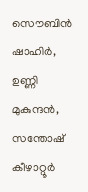സൌബിന്‍ ഷാഹിര്‍, ഉണ്ണി മുകുന്ദന്‍, സന്തോഷ് കീഴാറ്റൂര്‍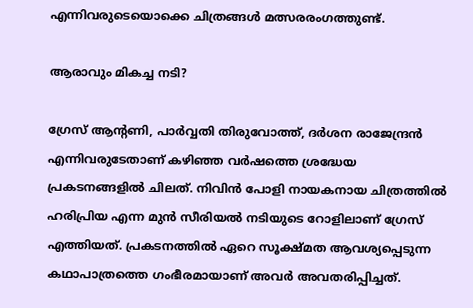എന്നിവരുടെയൊക്കെ ചിത്രങ്ങള്‍ മത്സരരംഗത്തുണ്ട്.

ആരാവും മികച്ച നടി?

ഗ്രേസ് ആന്‍റണി, പാര്‍വ്വതി തിരുവോത്ത്, ദര്‍ശന രാജേന്ദ്രന്‍ എന്നിവരുടേതാണ് കഴിഞ്ഞ വര്‍ഷത്തെ ശ്രദ്ധേയ പ്രകടനങ്ങളില്‍ ചിലത്. നിവിന്‍ പോളി നായകനായ ചിത്രത്തില്‍ ഹരിപ്രിയ എന്ന മുന്‍ സീരിയല്‍ നടിയുടെ റോളിലാണ് ഗ്രേസ് എത്തിയത്. പ്രകടനത്തില്‍ ഏറെ സൂക്ഷ്മത ആവശ്യപ്പെടുന്ന കഥാപാത്രത്തെ ഗംഭീരമായാണ് അവര്‍ അവതരിപ്പിച്ചത്.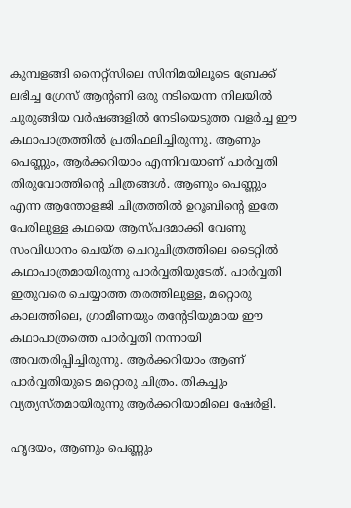കുമ്പളങ്ങി നൈറ്റ്സിലെ സിനിമയിലൂടെ ബ്രേക്ക് ലഭിച്ച ഗ്രേസ് ആന്‍റണി ഒരു നടിയെന്ന നിലയില്‍ ചുരുങ്ങിയ വര്‍ഷങ്ങളില്‍ നേടിയെടുത്ത വളര്‍ച്ച ഈ കഥാപാത്രത്തില്‍ പ്രതിഫലിച്ചിരുന്നു. ആണും പെണ്ണും, ആര്‍ക്കറിയാം എന്നിവയാണ് പാര്‍വ്വതി തിരുവോത്തിന്‍റെ ചിത്രങ്ങള്‍. ആണും പെണ്ണും എന്ന ആന്തോളജി ചിത്രത്തില്‍ ഉറൂബിന്‍റെ ഇതേ പേരിലുള്ള കഥയെ ആസ്പദമാക്കി വേണു സംവിധാനം ചെയ്‍ത ചെറുചിത്രത്തിലെ ടൈറ്റില്‍ കഥാപാത്രമായിരുന്നു പാര്‍വ്വതിയുടേത്. പാര്‍വ്വതി ഇതുവരെ ചെയ്യാത്ത തരത്തിലുള്ള, മറ്റൊരു കാലത്തിലെ, ഗ്രാമീണയും തന്‍റേടിയുമായ ഈ കഥാപാത്രത്തെ പാര്‍വ്വതി നന്നായി അവതരിപ്പിച്ചിരുന്നു. ആര്‍ക്കറിയാം ആണ് പാര്‍വ്വതിയുടെ മറ്റൊരു ചിത്രം. തികച്ചും വ്യത്യസ്‍തമായിരുന്നു ആര്‍ക്കറിയാമിലെ ഷേര്‍ളി.

ഹൃദയം, ആണും പെണ്ണും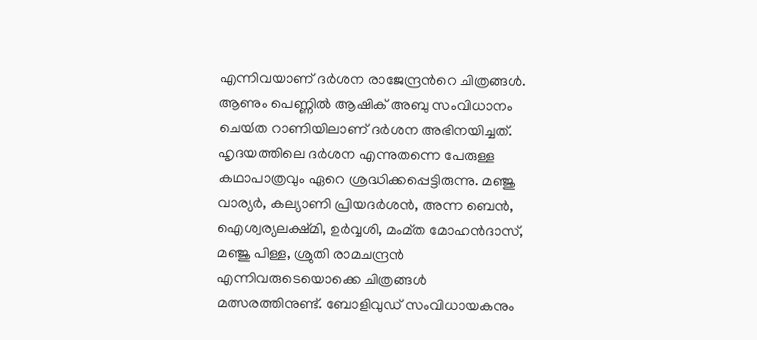എന്നിവയാണ് ദര്‍ശന രാജേന്ദ്രന്‍റെ ചിത്രങ്ങള്‍. ആണും പെണ്ണില്‍ ആഷിക് അബു സംവിധാനം ചെയ്‍ത റാണിയിലാണ് ദര്‍ശന അഭിനയിച്ചത്. ഹൃദയത്തിലെ ദര്‍ശന എന്നുതന്നെ പേരുള്ള കഥാപാത്രവും ഏറെ ശ്രദ്ധിക്കപ്പെട്ടിരുന്നു. മഞ്ജു വാര്യര്‍, കല്യാണി പ്രിയദര്‍ശന്‍, അന്ന ബെന്‍, ഐശ്വര്യലക്ഷ്മി, ഉര്‍വ്വശി, മംമ്ത മോഹന്‍ദാസ്, മഞ്ജു പിള്ള, ശ്രുതി രാമചന്ദ്രന്‍ എന്നിവരുടെയൊക്കെ ചിത്രങ്ങള്‍ മത്സരത്തിനുണ്ട്. ബോളിവുഡ് സംവിധായകനും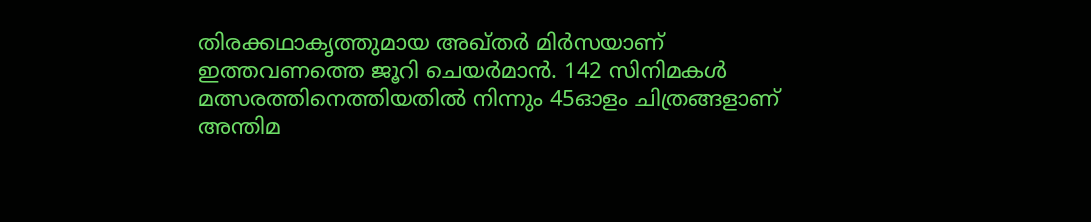തിരക്കഥാകൃത്തുമായ അഖ്തര്‍ മിര്‍സയാണ് ഇത്തവണത്തെ ജൂറി ചെയര്‍മാന്‍. 142 സിനിമകള്‍ മത്സരത്തിനെത്തിയതില്‍ നിന്നും 45ഓളം ചിത്രങ്ങളാണ് അന്തിമ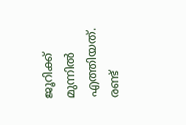ജൂറിക്ക് മുന്നില്‍ എത്തിയത്. രണ്ട്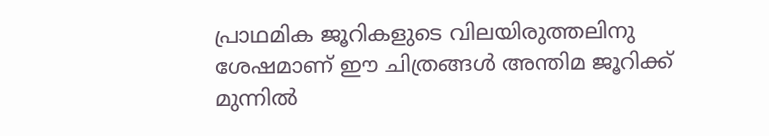പ്രാഥമിക ജൂറികളുടെ വിലയിരുത്തലിനു ശേഷമാണ് ഈ ചിത്രങ്ങള്‍ അന്തിമ ജൂറിക്ക് മുന്നില്‍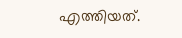എത്തിയത്.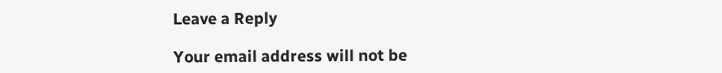Leave a Reply

Your email address will not be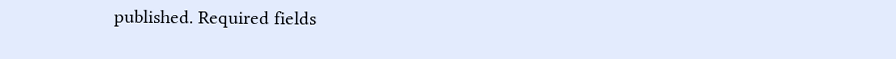published. Required fields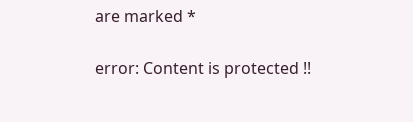are marked *

error: Content is protected !!